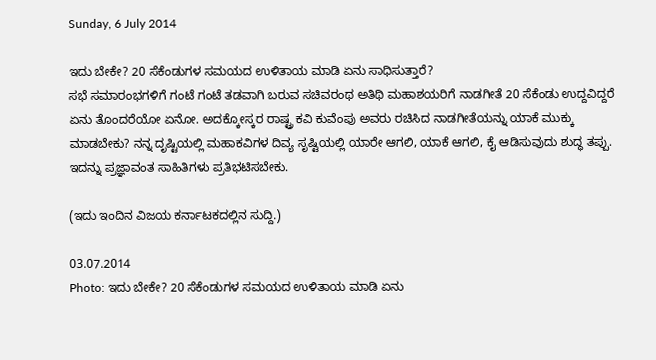Sunday, 6 July 2014

ಇದು ಬೇಕೇ? 20 ಸೆಕೆಂಡುಗಳ ಸಮಯದ ಉಳಿತಾಯ ಮಾಡಿ ಏನು ಸಾಧಿಸುತ್ತಾರೆ?
ಸಭೆ ಸಮಾರಂಭಗಳಿಗೆ ಗಂಟೆ ಗಂಟೆ ತಡವಾಗಿ ಬರುವ ಸಚಿವರಂಥ ಅತಿಥಿ ಮಹಾಶಯರಿಗೆ ನಾಡಗೀತೆ 20 ಸೆಕೆಂಡು ಉದ್ದವಿದ್ದರೆ ಏನು ತೊಂದರೆಯೋ ಏನೋ. ಅದಕ್ಕೋಸ್ಕರ ರಾಷ್ಟ್ರ ಕವಿ ಕುವೆಂಪು ಅವರು ರಚಿಸಿದ ನಾಡಗೀತೆಯನ್ನು ಯಾಕೆ ಮುಕ್ಕು ಮಾಡಬೇಕು? ನನ್ನ ದೃಷ್ಟಿಯಲ್ಲಿ ಮಹಾಕವಿಗಳ ದಿವ್ಯ ಸೃಷ್ಟಿಯಲ್ಲಿ ಯಾರೇ ಆಗಲಿ, ಯಾಕೆ ಆಗಲಿ, ಕೈ ಆಡಿಸುವುದು ಶುದ್ಧ ತಪ್ಪು.
ಇದನ್ನು ಪ್ರಜ್ಞಾವಂತ ಸಾಹಿತಿಗಳು ಪ್ರತಿಭಟಿಸಬೇಕು.

(ಇದು ಇಂದಿನ ವಿಜಯ ಕರ್ನಾಟಕದಲ್ಲಿನ ಸುದ್ದಿ.)

03.07.2014
Photo: ಇದು ಬೇಕೇ? 20 ಸೆಕೆಂಡುಗಳ ಸಮಯದ ಉಳಿತಾಯ ಮಾಡಿ ಏನು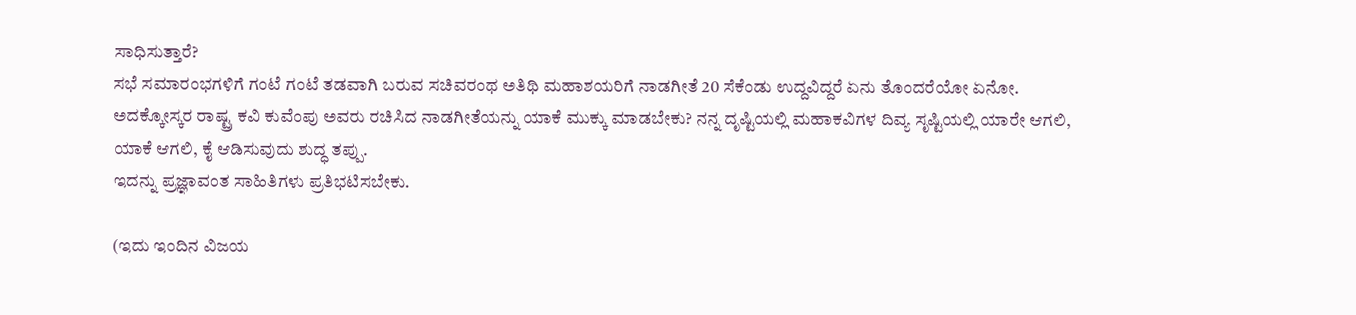ಸಾಧಿಸುತ್ತಾರೆ?
ಸಭೆ ಸಮಾರಂಭಗಳಿಗೆ ಗಂಟೆ ಗಂಟೆ ತಡವಾಗಿ ಬರುವ ಸಚಿವರಂಥ ಅತಿಥಿ ಮಹಾಶಯರಿಗೆ ನಾಡಗೀತೆ 20 ಸೆಕೆಂಡು ಉದ್ದವಿದ್ದರೆ ಏನು ತೊಂದರೆಯೋ ಏನೋ. ಅದಕ್ಕೋಸ್ಕರ ರಾಷ್ಟ್ರ ಕವಿ ಕುವೆಂಪು ಅವರು ರಚಿಸಿದ ನಾಡಗೀತೆಯನ್ನು ಯಾಕೆ ಮುಕ್ಕು ಮಾಡಬೇಕು? ನನ್ನ ದೃಷ್ಟಿಯಲ್ಲಿ ಮಹಾಕವಿಗಳ ದಿವ್ಯ ಸೃಷ್ಟಿಯಲ್ಲಿ ಯಾರೇ ಆಗಲಿ, ಯಾಕೆ ಆಗಲಿ, ಕೈ ಆಡಿಸುವುದು ಶುದ್ಧ ತಪ್ಪು.
ಇದನ್ನು ಪ್ರಜ್ಞಾವಂತ ಸಾಹಿತಿಗಳು ಪ್ರತಿಭಟಿಸಬೇಕು.

(ಇದು ಇಂದಿನ ವಿಜಯ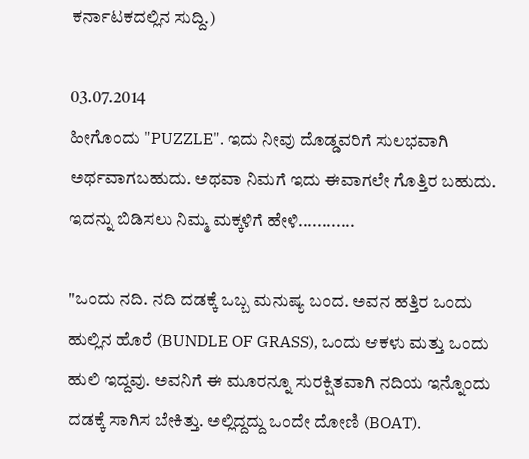ಕರ್ನಾಟಕದಲ್ಲಿನ ಸುದ್ದಿ.)

03.07.2014
ಹೀಗೊಂದು "PUZZLE". ಇದು ನೀವು ದೊಡ್ಡವರಿಗೆ ಸುಲಭವಾಗಿ ಅರ್ಥವಾಗಬಹುದು. ಅಥವಾ ನಿಮಗೆ ಇದು ಈವಾಗಲೇ ಗೊತ್ತಿರ ಬಹುದು. ಇದನ್ನು ಬಿಡಿಸಲು ನಿಮ್ಮ ಮಕ್ಕಳಿಗೆ ಹೇಳಿ............

"ಒಂದು ನದಿ. ನದಿ ದಡಕ್ಕೆ ಒಬ್ಬ ಮನುಷ್ಯ ಬಂದ. ಅವನ ಹತ್ತಿರ ಒಂದು ಹುಲ್ಲಿನ ಹೊರೆ (BUNDLE OF GRASS), ಒಂದು ಆಕಳು ಮತ್ತು ಒಂದು ಹುಲಿ ಇದ್ದವು. ಅವನಿಗೆ ಈ ಮೂರನ್ನೂ ಸುರಕ್ಷಿತವಾಗಿ ನದಿಯ ಇನ್ನೊಂದು ದಡಕ್ಕೆ ಸಾಗಿಸ ಬೇಕಿತ್ತು. ಅಲ್ಲಿದ್ದದ್ದು ಒಂದೇ ದೋಣಿ (BOAT).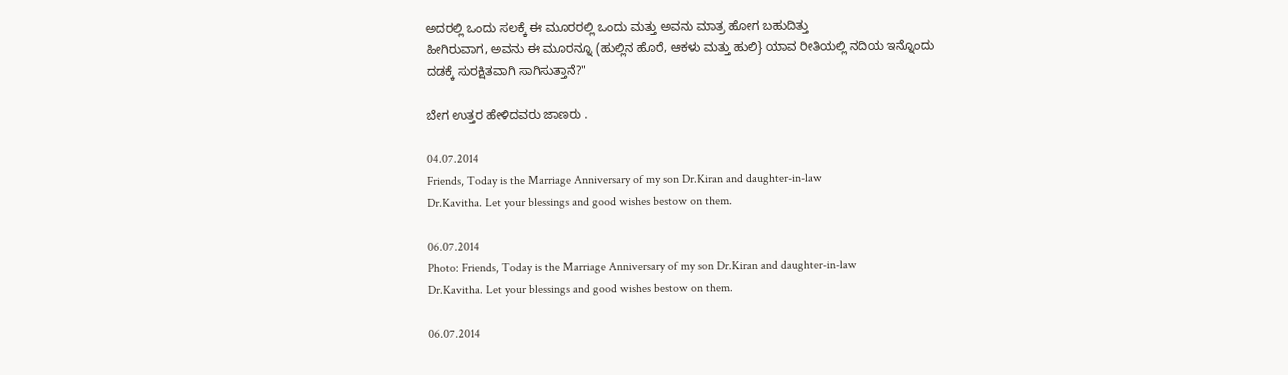ಅದರಲ್ಲಿ ಒಂದು ಸಲಕ್ಕೆ ಈ ಮೂರರಲ್ಲಿ ಒಂದು ಮತ್ತು ಅವನು ಮಾತ್ರ ಹೋಗ ಬಹುದಿತ್ತು
ಹೀಗಿರುವಾಗ, ಅವನು ಈ ಮೂರನ್ನೂ (ಹುಲ್ಲಿನ ಹೊರೆ, ಆಕಳು ಮತ್ತು ಹುಲಿ} ಯಾವ ರೀತಿಯಲ್ಲಿ ನದಿಯ ಇನ್ನೊಂದು ದಡಕ್ಕೆ ಸುರಕ್ಷಿತವಾಗಿ ಸಾಗಿಸುತ್ತಾನೆ?"

ಬೇಗ ಉತ್ತರ ಹೇಳಿದವರು ಜಾಣರು .

04.07.2014
Friends, Today is the Marriage Anniversary of my son Dr.Kiran and daughter-in-law
Dr.Kavitha. Let your blessings and good wishes bestow on them.

06.07.2014
Photo: Friends, Today is the Marriage Anniversary of my son Dr.Kiran and daughter-in-law
Dr.Kavitha. Let your blessings and good wishes bestow on them.

06.07.2014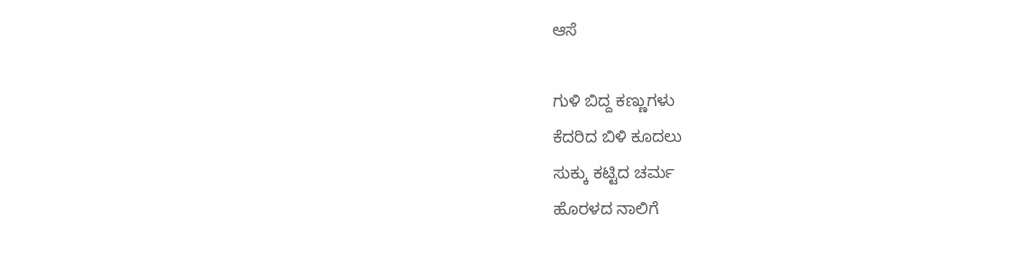ಆಸೆ

ಗುಳಿ ಬಿದ್ದ ಕಣ್ಣುಗಳು
ಕೆದರಿದ ಬಿಳಿ ಕೂದಲು
ಸುಕ್ಕು ಕಟ್ಟಿದ ಚರ್ಮ
ಹೊರಳದ ನಾಲಿಗೆ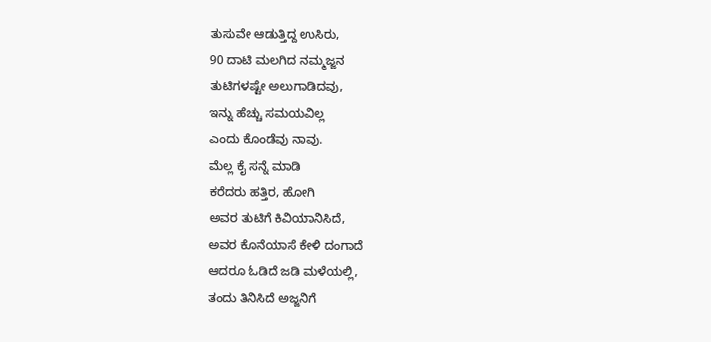ತುಸುವೇ ಆಡುತ್ತಿದ್ದ ಉಸಿರು,
90 ದಾಟಿ ಮಲಗಿದ ನಮ್ಮಜ್ಜನ
ತುಟಿಗಳಷ್ಟೇ ಅಲುಗಾಡಿದವು,
ಇನ್ನು ಹೆಚ್ಚು ಸಮಯವಿಲ್ಲ
ಎಂದು ಕೊಂಡೆವು ನಾವು.
ಮೆಲ್ಲ ಕೈ ಸನ್ನೆ ಮಾಡಿ
ಕರೆದರು ಹತ್ತಿರ, ಹೋಗಿ
ಅವರ ತುಟಿಗೆ ಕಿವಿಯಾನಿಸಿದೆ,
ಅವರ ಕೊನೆಯಾಸೆ ಕೇಳಿ ದಂಗಾದೆ
ಆದರೂ ಓಡಿದೆ ಜಡಿ ಮಳೆಯಲ್ಲಿ,
ತಂದು ತಿನಿಸಿದೆ ಅಜ್ಜನಿಗೆ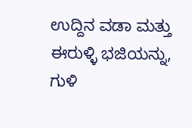ಉದ್ದಿನ ವಡಾ ಮತ್ತು ಈರುಳ್ಳಿ ಭಜಿಯನ್ನು,
ಗುಳಿ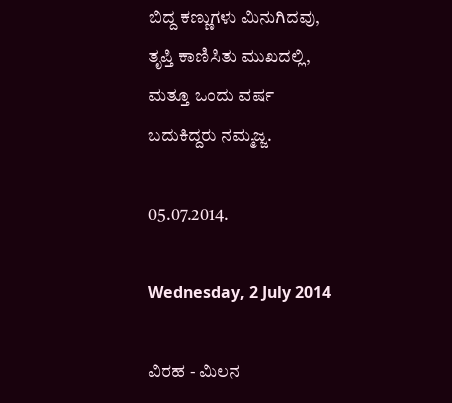ಬಿದ್ದ ಕಣ್ಣುಗಳು ಮಿನುಗಿದವು,
ತೃಪ್ತಿ ಕಾಣಿಸಿತು ಮುಖದಲ್ಲಿ,
ಮತ್ತೂ ಒಂದು ವರ್ಷ
ಬದುಕಿದ್ದರು ನಮ್ಮಜ್ಜ.

05.07.2014.

Wednesday, 2 July 2014

ವಿರಹ - ಮಿಲನ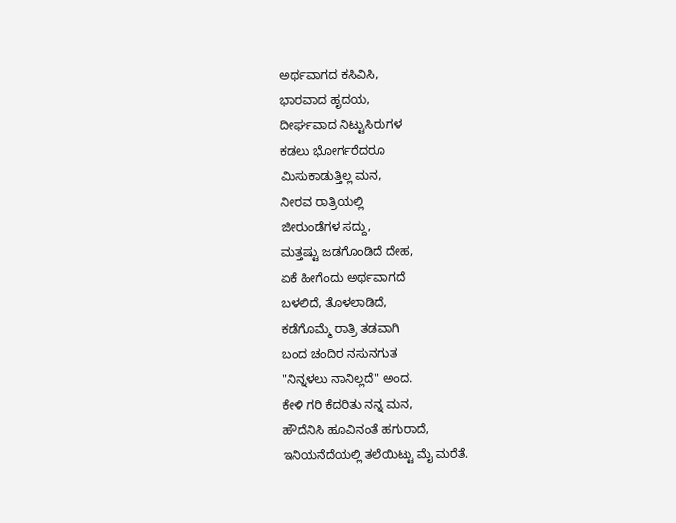ಅರ್ಥವಾಗದ ಕಸಿವಿಸಿ,
ಭಾರವಾದ ಹೃದಯ,
ದೀರ್ಘವಾದ ನಿಟ್ಟುಸಿರುಗಳ
ಕಡಲು ಭೋರ್ಗರೆದರೂ
ಮಿಸುಕಾಡುತ್ತಿಲ್ಲ ಮನ,
ನೀರವ ರಾತ್ರಿಯಲ್ಲಿ
ಜೀರುಂಡೆಗಳ ಸದ್ದು,
ಮತ್ತಷ್ಟು ಜಡಗೊಂಡಿದೆ ದೇಹ,
ಏಕೆ ಹೀಗೆಂದು ಅರ್ಥವಾಗದೆ
ಬಳಲಿದೆ, ತೊಳಲಾಡಿದೆ,
ಕಡೆಗೊಮ್ಮೆ ರಾತ್ರಿ ತಡವಾಗಿ
ಬಂದ ಚಂದಿರ ನಸುನಗುತ
"ನಿನ್ನಳಲು ನಾನಿಲ್ಲದೆ" ಅಂದ.
ಕೇಳಿ ಗರಿ ಕೆದರಿತು ನನ್ನ ಮನ,
ಹೌದೆನಿಸಿ ಹೂವಿನಂತೆ ಹಗುರಾದೆ,
ಇನಿಯನೆದೆಯಲ್ಲಿ ತಲೆಯಿಟ್ಟು ಮೈ ಮರೆತೆ.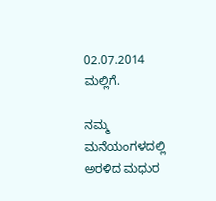02.07.2014
ಮಲ್ಲಿಗೆ.

ನಮ್ಮ ಮನೆಯಂಗಳದಲ್ಲಿ
ಅರಳಿದ ಮಧುರ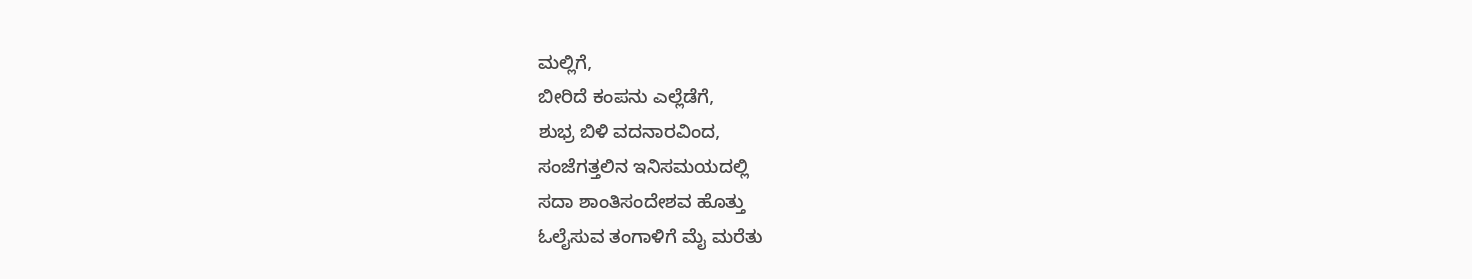ಮಲ್ಲಿಗೆ,
ಬೀರಿದೆ ಕಂಪನು ಎಲ್ಲೆಡೆಗೆ,
ಶುಭ್ರ ಬಿಳಿ ವದನಾರವಿಂದ,
ಸಂಜೆಗತ್ತಲಿನ ಇನಿಸಮಯದಲ್ಲಿ
ಸದಾ ಶಾಂತಿಸಂದೇಶವ ಹೊತ್ತು
ಓಲೈಸುವ ತಂಗಾಳಿಗೆ ಮೈ ಮರೆತು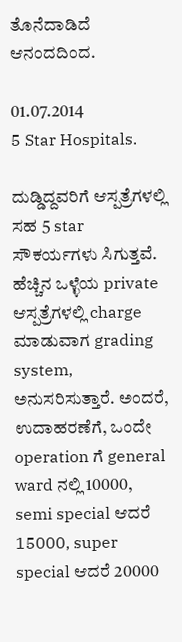ತೊನೆದಾಡಿದೆ ಆನಂದದಿಂದ.

01.07.2014
5 Star Hospitals.

ದುಡ್ಡಿದ್ದವರಿಗೆ ಆಸ್ಪತ್ರೆಗಳಲ್ಲಿ ಸಹ 5 star ಸೌಕರ್ಯಗಳು ಸಿಗುತ್ತವೆ. ಹೆಚ್ಚಿನ ಒಳ್ಳೆಯ private ಆಸ್ಪತ್ರೆಗಳಲ್ಲಿ charge ಮಾಡುವಾಗ grading system, ಅನುಸರಿಸುತ್ತಾರೆ. ಅಂದರೆ, ಉದಾಹರಣೆಗೆ, ಒಂದೇ operation ಗೆ general ward ನಲ್ಲಿ 10000, semi special ಆದರೆ 15000, super special ಆದರೆ 20000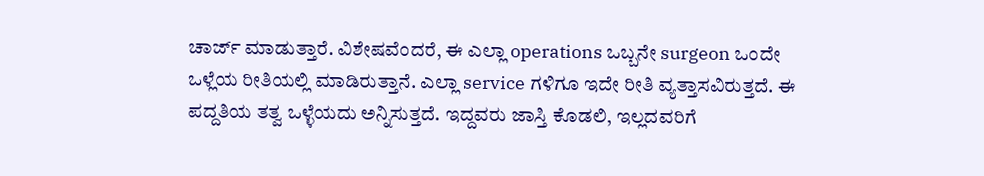ಚಾರ್ಜ್ ಮಾಡುತ್ತಾರೆ. ವಿಶೇಷವೆಂದರೆ, ಈ ಎಲ್ಲಾ operations ಒಬ್ಬನೇ surgeon ಒಂದೇ ಒಳ್ಲೆಯ ರೀತಿಯಲ್ಲಿ ಮಾಡಿರುತ್ತಾನೆ. ಎಲ್ಲಾ service ಗಳಿಗೂ ಇದೇ ರೀತಿ ವ್ಯತ್ತಾಸವಿರುತ್ತದೆ. ಈ ಪದ್ದತಿಯ ತತ್ವ ಒಳ್ಳೆಯದು ಅನ್ನಿಸುತ್ತದೆ. ಇದ್ದವರು ಜಾಸ್ತಿ ಕೊಡಲಿ, ಇಲ್ಲದವರಿಗೆ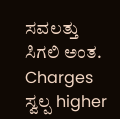ಸವಲತ್ತು ಸಿಗಲಿ ಅಂತ. Charges ಸ್ವಲ್ಪ higher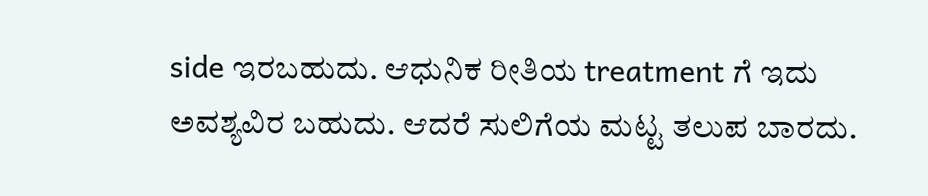side ಇರಬಹುದು. ಆಧುನಿಕ ರೀತಿಯ treatment ಗೆ ಇದು ಅವಶ್ಯವಿರ ಬಹುದು. ಆದರೆ ಸುಲಿಗೆಯ ಮಟ್ಟ ತಲುಪ ಬಾರದು.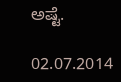ಅಷ್ಟೆ.

02.07.2014